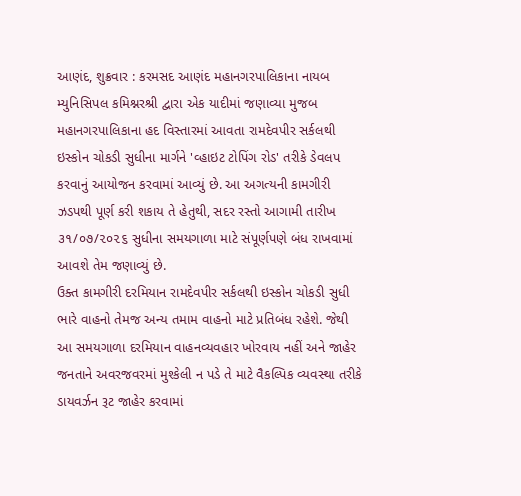આણંદ, શુક્રવાર : કરમસદ આણંદ મહાનગરપાલિકાના નાયબ મ્યુનિસિપલ કમિશ્નરશ્રી દ્વારા એક યાદીમાં જણાવ્યા મુજબ મહાનગરપાલિકાના હદ વિસ્તારમાં આવતા રામદેવપીર સર્કલથી ઇસ્કોન ચોકડી સુધીના માર્ગને 'વ્હાઇટ ટોપિંગ રોડ' તરીકે ડેવલપ કરવાનું આયોજન કરવામાં આવ્યું છે. આ અગત્યની કામગીરી ઝડપથી પૂર્ણ કરી શકાય તે હેતુથી, સદર રસ્તો આગામી તારીખ ૩૧/૦૭/૨૦૨૬ સુધીના સમયગાળા માટે સંપૂર્ણપણે બંધ રાખવામાં આવશે તેમ જણાવ્યું છે.
ઉક્ત કામગીરી દરમિયાન રામદેવપીર સર્કલથી ઇસ્કોન ચોકડી સુધી ભારે વાહનો તેમજ અન્ય તમામ વાહનો માટે પ્રતિબંધ રહેશે. જેથી આ સમયગાળા દરમિયાન વાહનવ્યવહાર ખોરવાય નહીં અને જાહેર જનતાને અવરજવરમાં મુશ્કેલી ન પડે તે માટે વૈકલ્પિક વ્યવસ્થા તરીકે ડાયવર્ઝન રૂટ જાહેર કરવામાં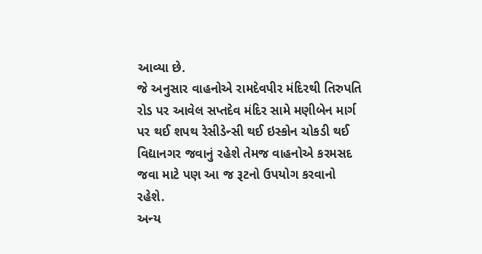આવ્યા છે.
જે અનુસાર વાહનોએ રામદેવપીર મંદિરથી તિરુપતિ રોડ પર આવેલ સપ્તદેવ મંદિર સામે મણીબેન માર્ગ પર થઈ શપથ રેસીડેન્સી થઈ ઇસ્કોન ચોકડી થઈ વિદ્યાનગર જવાનું રહેશે તેમજ વાહનોએ કરમસદ જવા માટે પણ આ જ રૂટનો ઉપયોગ કરવાનો રહેશે.
અન્ય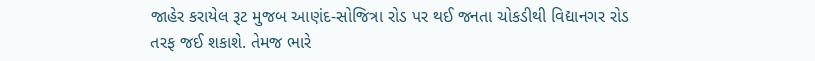જાહેર કરાયેલ રૂટ મુજબ આણંદ-સોજિત્રા રોડ પર થઈ જનતા ચોકડીથી વિદ્યાનગર રોડ તરફ જઈ શકાશે. તેમજ ભારે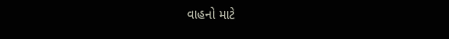વાહનો માટે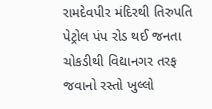રામદેવપીર મંદિરથી તિરુપતિ પેટ્રોલ પંપ રોડ થઈ જનતા ચોકડીથી વિદ્યાનગર તરફ જવાનો રસ્તો ખુલ્લો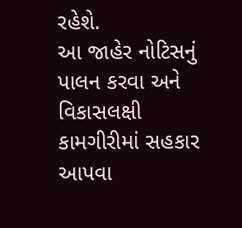રહેશે.
આ જાહેર નોટિસનું પાલન કરવા અને વિકાસલક્ષી કામગીરીમાં સહકાર આપવા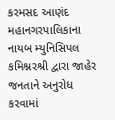કરમસદ આણંદ મહાનગરપાલિકાના નાયબ મ્યુનિસિપલ કમિશ્નરશ્રી દ્વારા જાહેર જનતાને અનુરોધ કરવામાં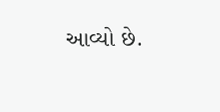આવ્યો છે.